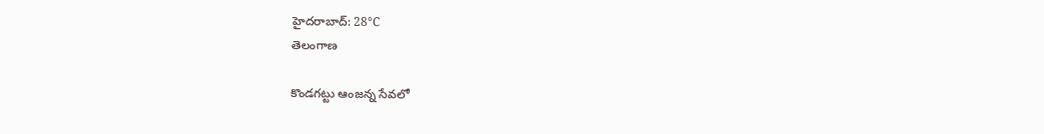హైదరాబాద్: 28°C
తెలంగాణ

కొండగట్టు ఆంజన్న సేవలో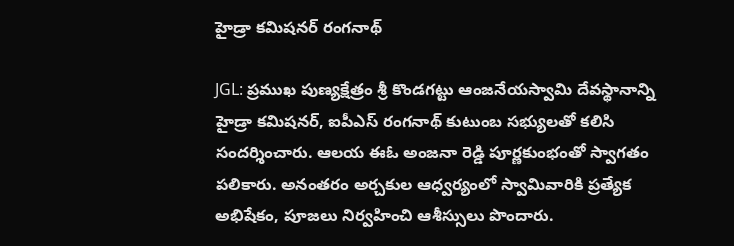హైడ్రా కమిషనర్ రంగనాథ్

JGL: ప్రముఖ పుణ్యక్షేత్రం శ్రీ కొండగట్టు ఆంజనేయస్వామి దేవస్థానాన్ని హైడ్రా కమిషనర్, ఐపీఎస్ రంగనాథ్ కుటుంబ సభ్యులతో కలిసి సందర్శించారు. ఆలయ ఈఓ అంజనా రెడ్డి పూర్ణకుంభంతో స్వాగతం పలికారు. అనంతరం అర్చకుల ఆధ్వర్యంలో స్వామివారికి ప్రత్యేక అభిషేకం, పూజలు నిర్వహించి ఆశీస్సులు పొందారు.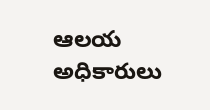ఆలయ అధికారులు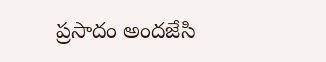ప్రసాదం అందజేసి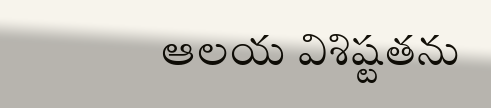ఆలయ విశిష్టతను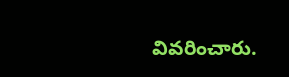వివరించారు.